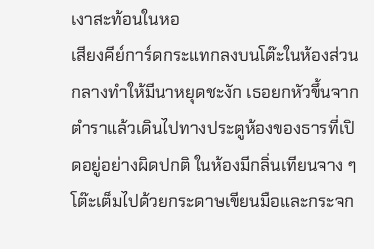เงาสะท้อนในหอ
เสียงคีย์การ์ดกระแทกลงบนโต๊ะในห้องส่วนกลางทำให้มีนาหยุดชะงัก เธอยกหัวขึ้นจากตำราแล้วเดินไปทางประตูห้องของธารที่เปิดอยู่อย่างผิดปกติ ในห้องมีกลิ่นเทียนจาง ๆ โต๊ะเต็มไปด้วยกระดาษเขียนมือและกระจก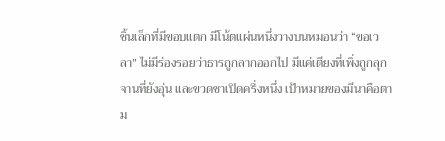ชิ้นเล็กที่มีขอบแตก มีโน้ตแผ่นหนึ่งวางบนหมอนว่า “ขอเวลา” ไม่มีร่องรอยว่าธารถูกลากออกไป มีแค่เตียงที่เพิ่งถูกลุก จานที่ยังอุ่น และขวดชาเปิดครึ่งหนึ่ง เป้าหมายของมีนาคือตาม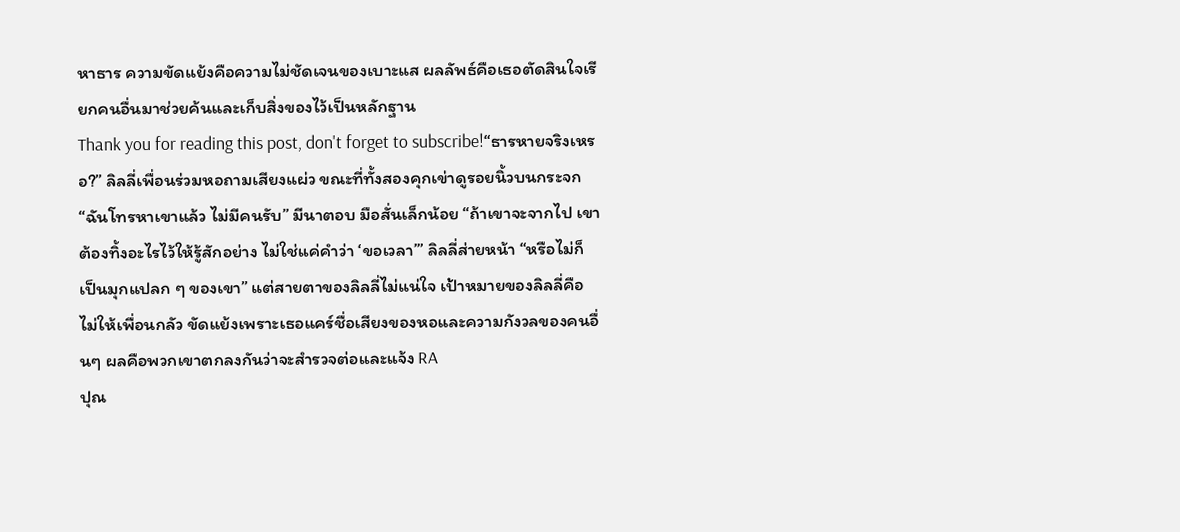หาธาร ความขัดแย้งคือความไม่ชัดเจนของเบาะแส ผลลัพธ์คือเธอตัดสินใจเรียกคนอื่นมาช่วยค้นและเก็บสิ่งของไว้เป็นหลักฐาน
Thank you for reading this post, don't forget to subscribe!“ธารหายจริงเหรอ?” ลิลลี่เพื่อนร่วมหอถามเสียงแผ่ว ขณะที่ทั้งสองคุกเข่าดูรอยนิ้วบนกระจก “ฉันโทรหาเขาแล้ว ไม่มีคนรับ” มีนาตอบ มือสั่นเล็กน้อย “ถ้าเขาจะจากไป เขาต้องทิ้งอะไรไว้ให้รู้สักอย่าง ไม่ใช่แค่คำว่า ‘ขอเวลา’” ลิลลี่ส่ายหน้า “หรือไม่ก็เป็นมุกแปลก ๆ ของเขา” แต่สายตาของลิลลี่ไม่แน่ใจ เป้าหมายของลิลลี่คือไม่ให้เพื่อนกลัว ขัดแย้งเพราะเธอแคร์ชื่อเสียงของหอและความกังวลของคนอื่นๆ ผลคือพวกเขาตกลงกันว่าจะสำรวจต่อและแจ้ง RA
ปุณ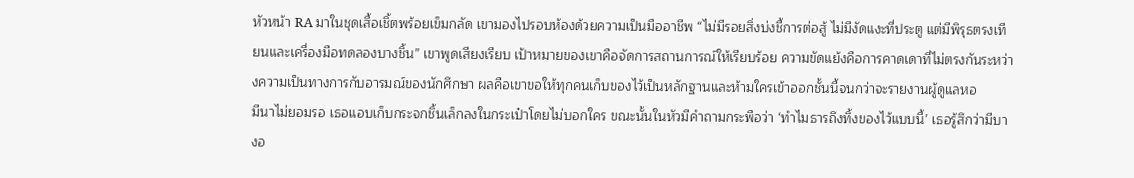หัวหน้า RA มาในชุดเสื้อเชิ้ตพร้อยเข็มกลัด เขามองไปรอบห้องด้วยความเป็นมืออาชีพ “ไม่มีรอยสิ่งบ่งชี้การต่อสู้ ไม่มีงัดแงะที่ประตู แต่มีพิรุธตรงเทียนและเครื่องมือทดลองบางชิ้น” เขาพูดเสียงเรียบ เป้าหมายของเขาคือจัดการสถานการณ์ให้เรียบร้อย ความขัดแย้งคือการคาดเดาที่ไม่ตรงกันระหว่างความเป็นทางการกับอารมณ์ของนักศึกษา ผลคือเขาขอให้ทุกคนเก็บของไว้เป็นหลักฐานและห้ามใครเข้าออกชั้นนี้จนกว่าจะรายงานผู้ดูแลหอ
มีนาไม่ยอมรอ เธอแอบเก็บกระจกชิ้นเล็กลงในกระเป๋าโดยไม่บอกใคร ขณะนั้นในหัวมีคำถามกระพือว่า ‘ทำไมธารถึงทิ้งของไว้แบบนี้’ เธอรู้สึกว่ามีบางอ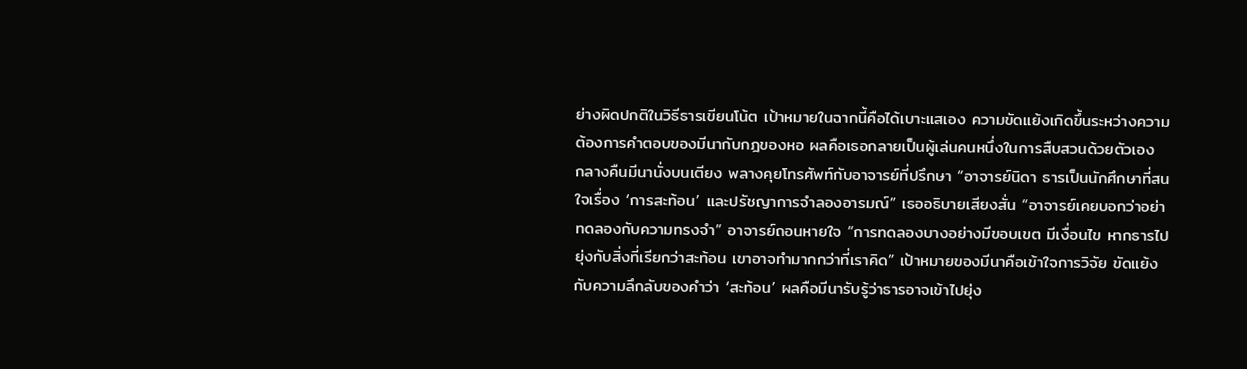ย่างผิดปกติในวิธีธารเขียนโน้ต เป้าหมายในฉากนี้คือได้เบาะแสเอง ความขัดแย้งเกิดขึ้นระหว่างความต้องการคำตอบของมีนากับกฎของหอ ผลคือเธอกลายเป็นผู้เล่นคนหนึ่งในการสืบสวนด้วยตัวเอง
กลางคืนมีนานั่งบนเตียง พลางคุยโทรศัพท์กับอาจารย์ที่ปรึกษา “อาจารย์นิดา ธารเป็นนักศึกษาที่สนใจเรื่อง ‘การสะท้อน’ และปรัชญาการจำลองอารมณ์” เธออธิบายเสียงสั่น “อาจารย์เคยบอกว่าอย่าทดลองกับความทรงจำ” อาจารย์ถอนหายใจ “การทดลองบางอย่างมีขอบเขต มีเงื่อนไข หากธารไปยุ่งกับสิ่งที่เรียกว่าสะท้อน เขาอาจทำมากกว่าที่เราคิด” เป้าหมายของมีนาคือเข้าใจการวิจัย ขัดแย้งกับความลึกลับของคำว่า ‘สะท้อน’ ผลคือมีนารับรู้ว่าธารอาจเข้าไปยุ่ง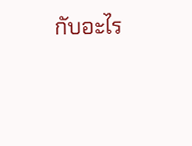กับอะไร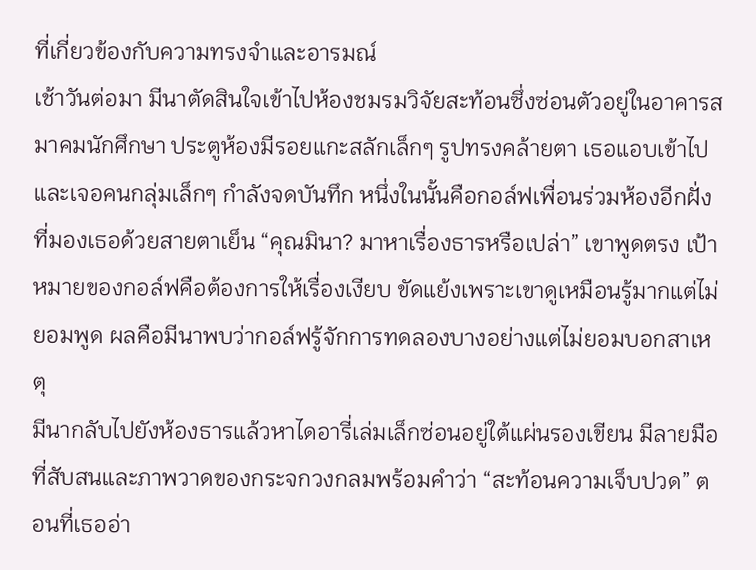ที่เกี่ยวข้องกับความทรงจำและอารมณ์
เช้าวันต่อมา มีนาตัดสินใจเข้าไปห้องชมรมวิจัยสะท้อนซึ่งซ่อนตัวอยู่ในอาคารสมาคมนักศึกษา ประตูห้องมีรอยแกะสลักเล็กๆ รูปทรงคล้ายตา เธอแอบเข้าไปและเจอคนกลุ่มเล็กๆ กำลังจดบันทึก หนึ่งในนั้นคือกอล์ฟเพื่อนร่วมห้องอีกฝั่งที่มองเธอด้วยสายตาเย็น “คุณมินา? มาหาเรื่องธารหรือเปล่า” เขาพูดตรง เป้าหมายของกอล์ฟคือต้องการให้เรื่องเงียบ ขัดแย้งเพราะเขาดูเหมือนรู้มากแต่ไม่ยอมพูด ผลคือมีนาพบว่ากอล์ฟรู้จักการทดลองบางอย่างแต่ไม่ยอมบอกสาเหตุ
มีนากลับไปยังห้องธารแล้วหาไดอารี่เล่มเล็กซ่อนอยู่ใต้แผ่นรองเขียน มีลายมือที่สับสนและภาพวาดของกระจกวงกลมพร้อมคำว่า “สะท้อนความเจ็บปวด” ตอนที่เธออ่า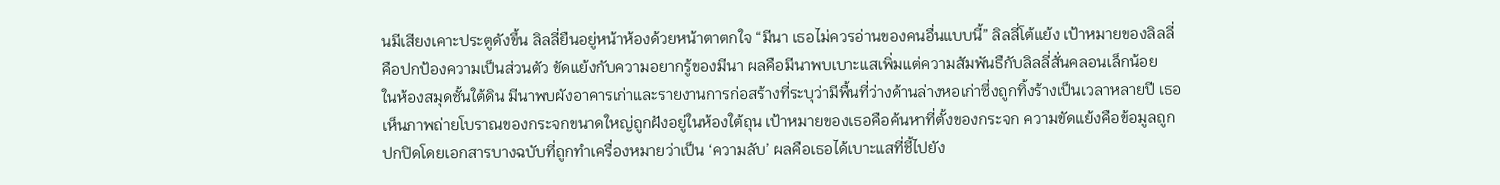นมีเสียงเคาะประตูดังขึ้น ลิลลี่ยืนอยู่หน้าห้องด้วยหน้าตาตกใจ “มีนา เธอไม่ควรอ่านของคนอื่นแบบนี้” ลิลลี่โต้แย้ง เป้าหมายของลิลลี่คือปกป้องความเป็นส่วนตัว ขัดแย้งกับความอยากรู้ของมีนา ผลคือมีนาพบเบาะแสเพิ่มแต่ความสัมพันธืกับลิลลี่สั่นคลอนเล็กน้อย
ในห้องสมุดชั้นใต้ดิน มีนาพบผังอาคารเก่าและรายงานการก่อสร้างที่ระบุว่ามีพื้นที่ว่างด้านล่างหอเก่าซึ่งถูกทิ้งร้างเป็นเวลาหลายปี เธอเห็นภาพถ่ายโบราณของกระจกขนาดใหญ่ถูกฝังอยู่ในห้องใต้ถุน เป้าหมายของเธอคือค้นหาที่ตั้งของกระจก ความขัดแย้งคือข้อมูลถูกปกปิดโดยเอกสารบางฉบับที่ถูกทำเครื่องหมายว่าเป็น ‘ความลับ’ ผลคือเธอได้เบาะแสที่ชี้ไปยัง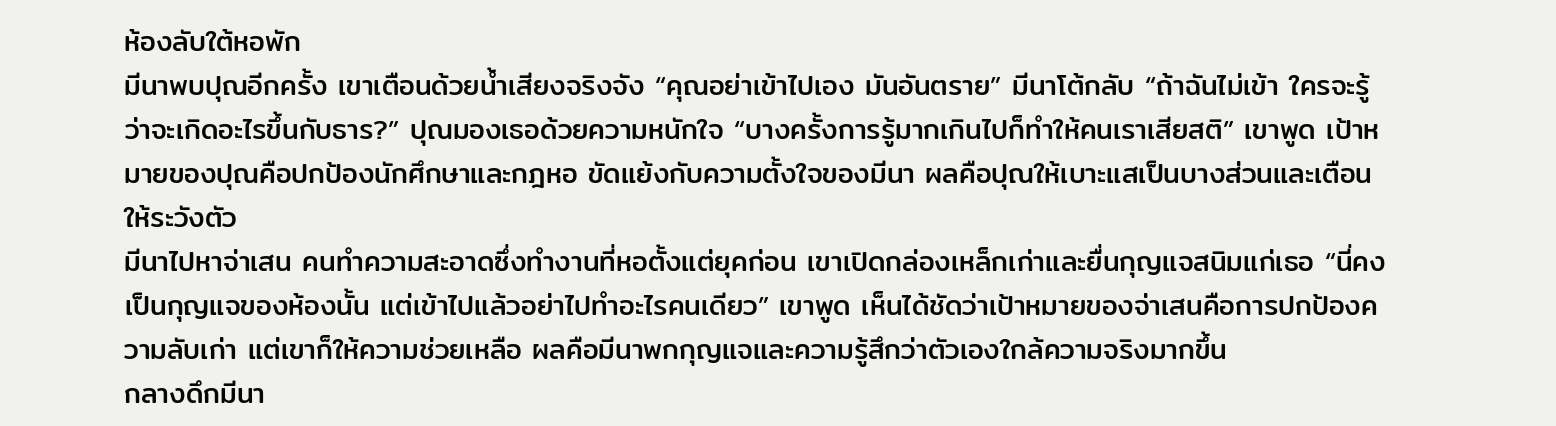ห้องลับใต้หอพัก
มีนาพบปุณอีกครั้ง เขาเตือนด้วยน้ำเสียงจริงจัง “คุณอย่าเข้าไปเอง มันอันตราย” มีนาโต้กลับ “ถ้าฉันไม่เข้า ใครจะรู้ว่าจะเกิดอะไรขึ้นกับธาร?” ปุณมองเธอด้วยความหนักใจ “บางครั้งการรู้มากเกินไปก็ทำให้คนเราเสียสติ” เขาพูด เป้าหมายของปุณคือปกป้องนักศึกษาและกฎหอ ขัดแย้งกับความตั้งใจของมีนา ผลคือปุณให้เบาะแสเป็นบางส่วนและเตือนให้ระวังตัว
มีนาไปหาจ่าเสน คนทำความสะอาดซึ่งทำงานที่หอตั้งแต่ยุคก่อน เขาเปิดกล่องเหล็กเก่าและยื่นกุญแจสนิมแก่เธอ “นี่คงเป็นกุญแจของห้องนั้น แต่เข้าไปแล้วอย่าไปทำอะไรคนเดียว” เขาพูด เห็นได้ชัดว่าเป้าหมายของจ่าเสนคือการปกป้องความลับเก่า แต่เขาก็ให้ความช่วยเหลือ ผลคือมีนาพกกุญแจและความรู้สึกว่าตัวเองใกล้ความจริงมากขึ้น
กลางดึกมีนา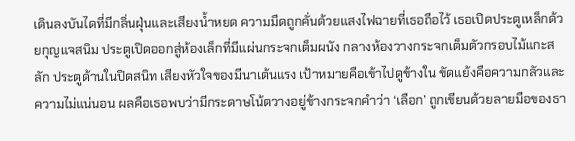เดินลงบันไดที่มีกลิ่นฝุ่นและเสียงน้ำหยด ความมืดถูกคั่นด้วยแสงไฟฉายที่เธอถือไว้ เธอเปิดประตูเหล็กด้วยกุญแจสนิม ประตูเปิดออกสู่ห้องเล็กที่มีแผ่นกระจกเต็มผนัง กลางห้องวางกระจกเต็มตัวกรอบไม้แกะสลัก ประตูด้านในปิดสนิท เสียงหัวใจของมีนาเต้นแรง เป้าหมายคือเข้าไปดูข้างใน ขัดแย้งคือความกลัวและความไม่แน่นอน ผลคือเธอพบว่ามีกระดาษโน้ตวางอยู่ข้างกระจกคำว่า ‘เลือก’ ถูกเขียนด้วยลายมือของธา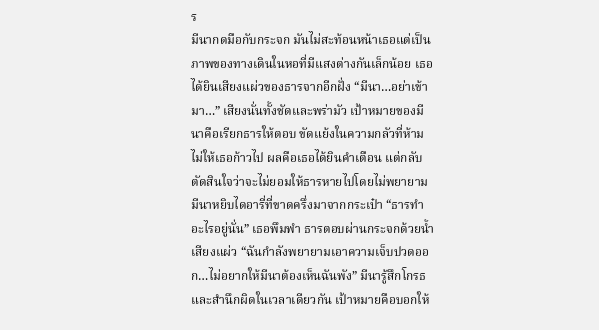ร
มีนากดมือกับกระจก มันไม่สะท้อนหน้าเธอแต่เป็นภาพของทางเดินในหอที่มีแสงต่างกันเล็กน้อย เธอได้ยินเสียงแผ่วของธารจากอีกฝั่ง “มีนา…อย่าเข้ามา…” เสียงนั่นทั้งชัดและพร่ามัว เป้าหมายของมีนาคือเรียกธารให้ตอบ ขัดแย้งในความกลัวที่ห้ามไม่ให้เธอก้าวไป ผลคือเธอได้ยินคำเตือน แต่กลับตัดสินใจว่าจะไม่ยอมให้ธารหายไปโดยไม่พยายาม
มีนาหยิบไดอารี่ที่ขาดครึ่งมาจากกระเป๋า “ธารทำอะไรอยู่นั่น” เธอพึมพำ ธารตอบผ่านกระจกด้วยน้ำเสียงแผ่ว “ฉันกำลังพยายามเอาความเจ็บปวดออก…ไม่อยากให้มีนาต้องเห็นฉันพัง” มีนารู้สึกโกรธและสำนึกผิดในเวลาเดียวกัน เป้าหมายคือบอกให้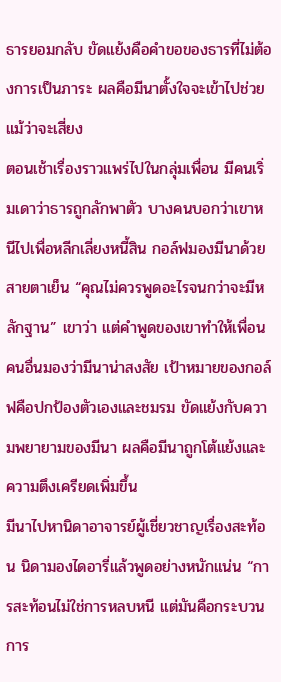ธารยอมกลับ ขัดแย้งคือคำขอของธารที่ไม่ต้องการเป็นภาระ ผลคือมีนาตั้งใจจะเข้าไปช่วยแม้ว่าจะเสี่ยง
ตอนเช้าเรื่องราวแพร่ไปในกลุ่มเพื่อน มีคนเริ่มเดาว่าธารถูกลักพาตัว บางคนบอกว่าเขาหนีไปเพื่อหลีกเลี่ยงหนี้สิน กอล์ฟมองมีนาด้วยสายตาเย็น “คุณไม่ควรพูดอะไรจนกว่าจะมีหลักฐาน” เขาว่า แต่คำพูดของเขาทำให้เพื่อนคนอื่นมองว่ามีนาน่าสงสัย เป้าหมายของกอล์ฟคือปกป้องตัวเองและชมรม ขัดแย้งกับความพยายามของมีนา ผลคือมีนาถูกโต้แย้งและความตึงเครียดเพิ่มขึ้น
มีนาไปหานิดาอาจารย์ผู้เชี่ยวชาญเรื่องสะท้อน นิดามองไดอารี่แล้วพูดอย่างหนักแน่น “การสะท้อนไม่ใช่การหลบหนี แต่มันคือกระบวนการ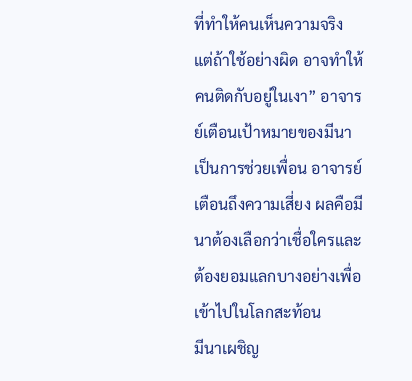ที่ทำให้คนเห็นความจริง แต่ถ้าใช้อย่างผิด อาจทำให้คนติดกับอยู่ในเงา” อาจารย์เตือนเป้าหมายของมีนาเป็นการช่วยเพื่อน อาจารย์เตือนถึงความเสี่ยง ผลคือมีนาต้องเลือกว่าเชื่อใครและต้องยอมแลกบางอย่างเพื่อเข้าไปในโลกสะท้อน
มีนาเผชิญ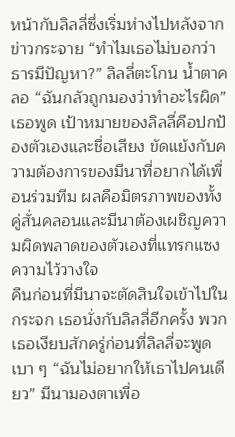หน้ากับลิลลี่ซึ่งเริ่มห่างไปหลังจากข่าวกระจาย “ทำไมเธอไม่บอกว่าธารมีปัญหา?” ลิลลี่ตะโกน น้ำตาคลอ “ฉันกลัวถูกมองว่าทำอะไรผิด” เธอพูด เป้าหมายของลิลลี่คือปกป้องตัวเองและชื่อเสียง ขัดแย้งกับความต้องการของมีนาที่อยากได้เพื่อนร่วมทีม ผลคือมิตรภาพของทั้งคู่สั่นคลอนและมีนาต้องเผชิญความผิดพลาดของตัวเองที่แทรกแซงความไว้วางใจ
คืนก่อนที่มีนาจะตัดสินใจเข้าไปในกระจก เธอนั่งกับลิลลี่อีกครั้ง พวกเธอเงียบสักครู่ก่อนที่ลิลลี่จะพูดเบา ๆ “ฉันไม่อยากให้เธาไปคนเดียว” มีนามองตาเพื่อ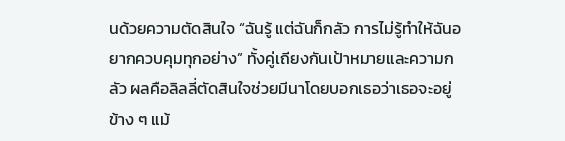นด้วยความตัดสินใจ “ฉันรู้ แต่ฉันก็กลัว การไม่รู้ทำให้ฉันอยากควบคุมทุกอย่าง” ทั้งคู่เถียงกันเป้าหมายและความกลัว ผลคือลิลลี่ตัดสินใจช่วยมีนาโดยบอกเธอว่าเธอจะอยู่ข้าง ๆ แม้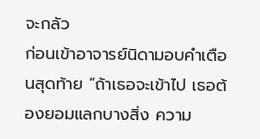จะกลัว
ก่อนเข้าอาจารย์นิดามอบคำเตือนสุดท้าย “ถ้าเธอจะเข้าไป เธอต้องยอมแลกบางสิ่ง ความ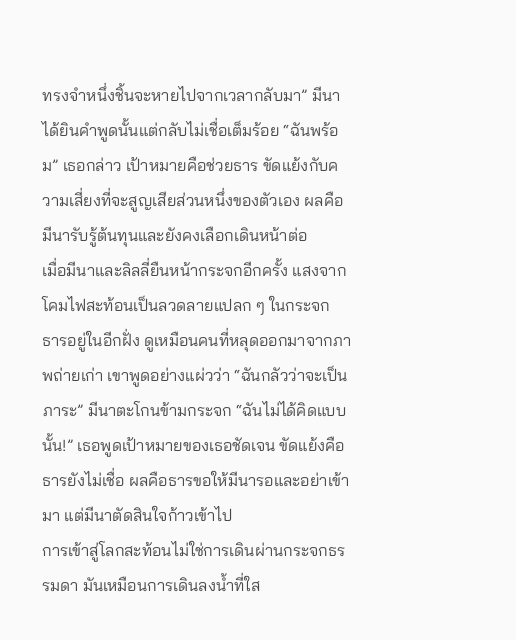ทรงจำหนึ่งชิ้นจะหายไปจากเวลากลับมา” มีนาได้ยินคำพูดนั้นแต่กลับไม่เชื่อเต็มร้อย “ฉันพร้อม” เธอกล่าว เป้าหมายคือช่วยธาร ขัดแย้งกับความเสี่ยงที่จะสูญเสียส่วนหนึ่งของตัวเอง ผลคือมีนารับรู้ต้นทุนและยังคงเลือกเดินหน้าต่อ
เมื่อมีนาและลิลลี่ยืนหน้ากระจกอีกครั้ง แสงจากโคมไฟสะท้อนเป็นลวดลายแปลก ๆ ในกระจก ธารอยู่ในอีกฝั่ง ดูเหมือนคนที่หลุดออกมาจากภาพถ่ายเก่า เขาพูดอย่างแผ่วว่า “ฉันกลัวว่าจะเป็นภาระ” มีนาตะโกนข้ามกระจก “ฉันไม่ได้คิดแบบนั้น!” เธอพูดเป้าหมายของเธอชัดเจน ขัดแย้งคือธารยังไม่เชื่อ ผลคือธารขอให้มีนารอและอย่าเข้ามา แต่มีนาตัดสินใจก้าวเข้าไป
การเข้าสู่โลกสะท้อนไม่ใช่การเดินผ่านกระจกธรรมดา มันเหมือนการเดินลงน้ำที่ใส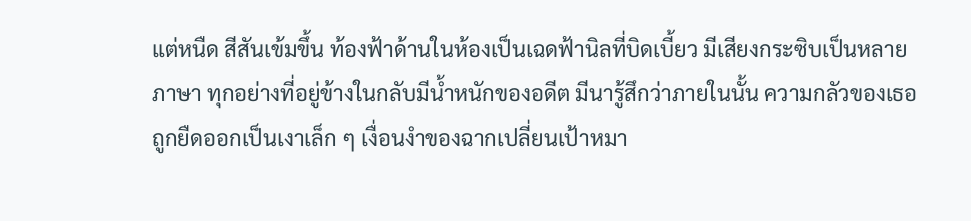แต่หนืด สีสันเข้มขึ้น ท้องฟ้าด้านในห้องเป็นเฉดฟ้านิลที่บิดเบี้ยว มีเสียงกระซิบเป็นหลายภาษา ทุกอย่างที่อยู่ข้างในกลับมีน้ำหนักของอดีต มีนารู้สึกว่าภายในนั้น ความกลัวของเธอถูกยืดออกเป็นเงาเล็ก ๆ เงื่อนงำของฉากเปลี่ยนเป้าหมา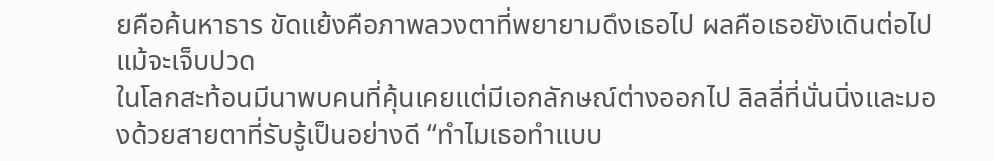ยคือค้นหาธาร ขัดแย้งคือภาพลวงตาที่พยายามดึงเธอไป ผลคือเธอยังเดินต่อไปแม้จะเจ็บปวด
ในโลกสะท้อนมีนาพบคนที่คุ้นเคยแต่มีเอกลักษณ์ต่างออกไป ลิลลี่ที่นั่นนิ่งและมองด้วยสายตาที่รับรู้เป็นอย่างดี “ทำไมเธอทำแบบ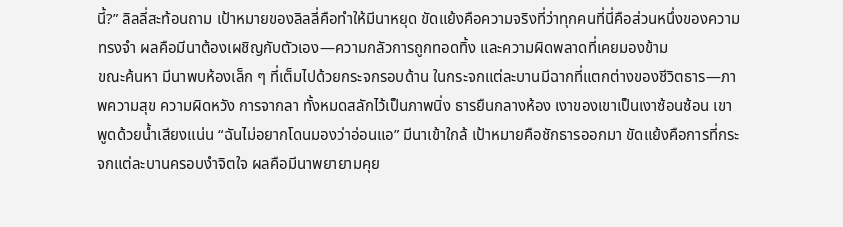นี้?” ลิลลี่สะท้อนถาม เป้าหมายของลิลลี่คือทำให้มีนาหยุด ขัดแย้งคือความจริงที่ว่าทุกคนที่นี่คือส่วนหนึ่งของความทรงจำ ผลคือมีนาต้องเผชิญกับตัวเอง—ความกลัวการถูกทอดทิ้ง และความผิดพลาดที่เคยมองข้าม
ขณะค้นหา มีนาพบห้องเล็ก ๆ ที่เต็มไปด้วยกระจกรอบด้าน ในกระจกแต่ละบานมีฉากที่แตกต่างของชีวิตธาร—ภาพความสุข ความผิดหวัง การจากลา ทั้งหมดสลักไว้เป็นภาพนิ่ง ธารยืนกลางห้อง เงาของเขาเป็นเงาซ้อนซ้อน เขาพูดด้วยน้ำเสียงแน่น “ฉันไม่อยากโดนมองว่าอ่อนแอ” มีนาเข้าใกล้ เป้าหมายคือชักธารออกมา ขัดแย้งคือการที่กระจกแต่ละบานครอบงำจิตใจ ผลคือมีนาพยายามคุย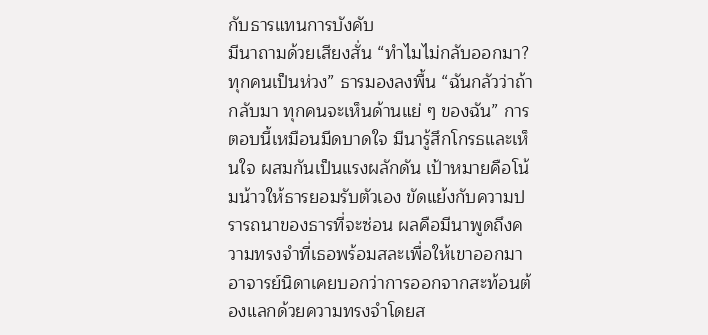กับธารแทนการบังคับ
มีนาถามด้วยเสียงสั่น “ทำไมไม่กลับออกมา? ทุกคนเป็นห่วง” ธารมองลงพื้น “ฉันกลัวว่าถ้ากลับมา ทุกคนจะเห็นด้านแย่ ๆ ของฉัน” การตอบนี้เหมือนมีดบาดใจ มีนารู้สึกโกรธและเห็นใจ ผสมกันเป็นแรงผลักดัน เป้าหมายคือโน้มน้าวให้ธารยอมรับตัวเอง ขัดแย้งกับความปรารถนาของธารที่จะซ่อน ผลคือมีนาพูดถึงความทรงจำที่เธอพร้อมสละเพื่อให้เขาออกมา
อาจารย์นิดาเคยบอกว่าการออกจากสะท้อนต้องแลกด้วยความทรงจำโดยส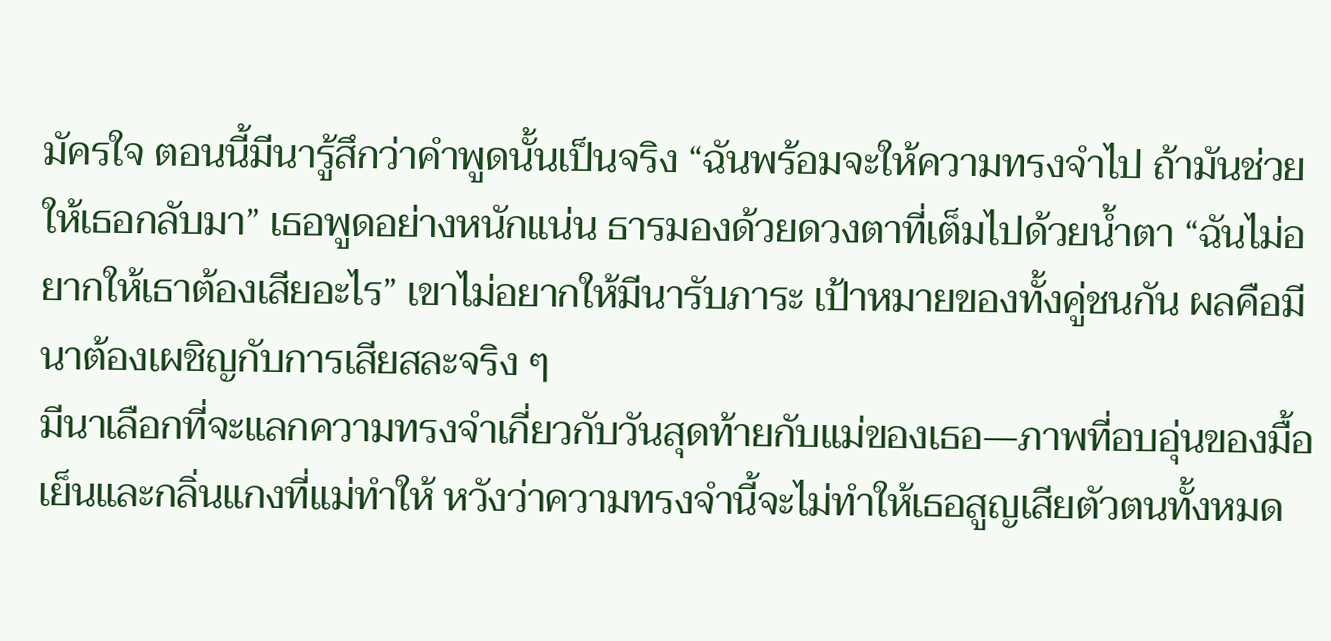มัครใจ ตอนนี้มีนารู้สึกว่าคำพูดนั้นเป็นจริง “ฉันพร้อมจะให้ความทรงจำไป ถ้ามันช่วยให้เธอกลับมา” เธอพูดอย่างหนักแน่น ธารมองด้วยดวงตาที่เต็มไปด้วยน้ำตา “ฉันไม่อยากให้เธาต้องเสียอะไร” เขาไม่อยากให้มีนารับภาระ เป้าหมายของทั้งคู่ชนกัน ผลคือมีนาต้องเผชิญกับการเสียสละจริง ๆ
มีนาเลือกที่จะแลกความทรงจำเกี่ยวกับวันสุดท้ายกับแม่ของเธอ—ภาพที่อบอุ่นของมื้อเย็นและกลิ่นแกงที่แม่ทำให้ หวังว่าความทรงจำนี้จะไม่ทำให้เธอสูญเสียตัวตนทั้งหมด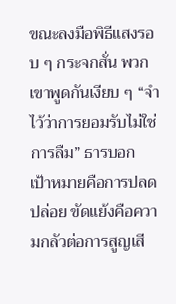ขณะลงมือพิธีแสงรอบ ๆ กระจกสั่น พวกเขาพูดกันเงียบ ๆ “จำไว้ว่าการยอมรับไม่ใช่การลืม” ธารบอก เป้าหมายคือการปลดปล่อย ขัดแย้งคือความกลัวต่อการสูญเสี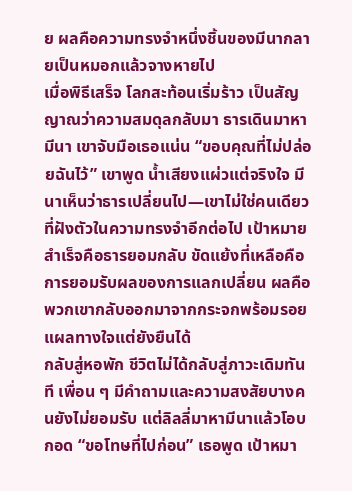ย ผลคือความทรงจำหนึ่งชิ้นของมีนากลายเป็นหมอกแล้วจางหายไป
เมื่อพิธีเสร็จ โลกสะท้อนเริ่มร้าว เป็นสัญญาณว่าความสมดุลกลับมา ธารเดินมาหามีนา เขาจับมือเธอแน่น “ขอบคุณที่ไม่ปล่อยฉันไว้” เขาพูด น้ำเสียงแผ่วแต่จริงใจ มีนาเห็นว่าธารเปลี่ยนไป—เขาไม่ใช่คนเดียวที่ฝังตัวในความทรงจำอีกต่อไป เป้าหมายสำเร็จคือธารยอมกลับ ขัดแย้งที่เหลือคือการยอมรับผลของการแลกเปลี่ยน ผลคือพวกเขากลับออกมาจากกระจกพร้อมรอยแผลทางใจแต่ยังยืนได้
กลับสู่หอพัก ชีวิตไม่ได้กลับสู่ภาวะเดิมทันที เพื่อน ๆ มีคำถามและความสงสัยบางคนยังไม่ยอมรับ แต่ลิลลี่มาหามีนาแล้วโอบกอด “ขอโทษที่ไปก่อน” เธอพูด เป้าหมา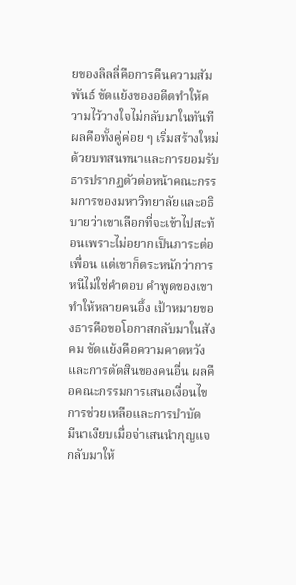ยของลิลลี่คือการคืนความสัมพันธ์ ขัดแย้งของอดีตทำให้ความไว้วางใจไม่กลับมาในทันที ผลคือทั้งคู่ค่อย ๆ เริ่มสร้างใหม่ด้วยบทสนทนาและการยอมรับ
ธารปรากฏตัวต่อหน้าคณะกรรมการของมหาวิทยาลัยและอธิบายว่าเขาเลือกที่จะเข้าไปสะท้อนเพราะไม่อยากเป็นภาระต่อเพื่อน แต่เขาก็ตระหนักว่าการหนีไม่ใช่คำตอบ คำพูดของเขาทำให้หลายคนอึ้ง เป้าหมายของธารคือขอโอกาสกลับมาในสังคม ขัดแย้งคือความคาดหวังและการตัดสินของคนอื่น ผลคือคณะกรรมการเสนอเงื่อนไขการช่วยเหลือและการบำบัด
มีนาเงียบเมื่อจ่าเสนนำกุญแจกลับมาให้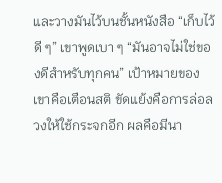และวางมันไว้บนชั้นหนังสือ “เก็บไว้ดี ๆ” เขาพูดเบา ๆ “มันอาจไม่ใช่ของดีสำหรับทุกคน” เป้าหมายของเขาคือเตือนสติ ขัดแย้งคือการล่อลวงให้ใช้กระจกอีก ผลคือมีนา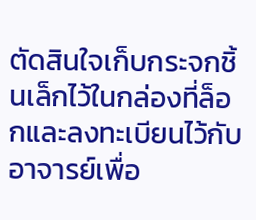ตัดสินใจเก็บกระจกชิ้นเล็กไว้ในกล่องที่ล็อกและลงทะเบียนไว้กับอาจารย์เพื่อ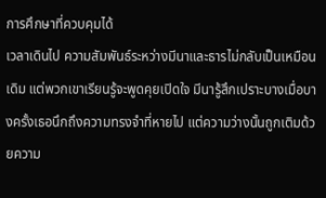การศึกษาที่ควบคุมได้
เวลาเดินไป ความสัมพันธ์ระหว่างมีนาและธารไม่กลับเป็นเหมือนเดิม แต่พวกเขาเรียนรู้จะพูดคุยเปิดใจ มีนารู้สึกเปราะบางเมื่อบางครั้งเธอนึกถึงความทรงจำที่หายไป แต่ความว่างนั้นถูกเติมด้วยความ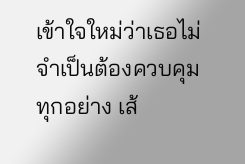เข้าใจใหม่ว่าเธอไม่จำเป็นต้องควบคุมทุกอย่าง เส้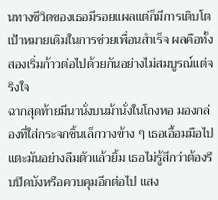นทางชีวิตของเธอมีรอยแผลแต่ก็มีการเติบโต เป้าหมายเดิมในการช่วยเพื่อนสำเร็จ ผลคือทั้งสองเริ่มก้าวต่อไปด้วยกันอย่างไม่สมบูรณ์แต่จริงใจ
ฉากสุดท้ายมีนานั่งบนม้านั่งในโถงหอ มองกล่องที่ใส่กระจกชิ้นเล็กวางข้าง ๆ เธอเอื้อมมือไปแตะมันอย่างลืมตัวแล้วยิ้ม เธอไม่รู้สึกว่าต้องรีบปิดบังหรือควบคุมอีกต่อไป แสง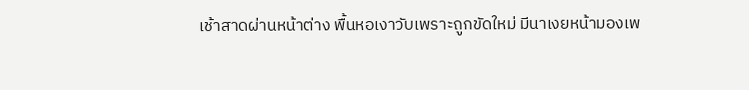เช้าสาดผ่านหน้าต่าง พื้นหอเงาวับเพราะถูกขัดใหม่ มีนาเงยหน้ามองเพ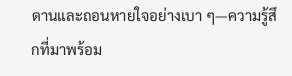ดานและถอนหายใจอย่างเบา ๆ—ความรู้สึกที่มาพร้อม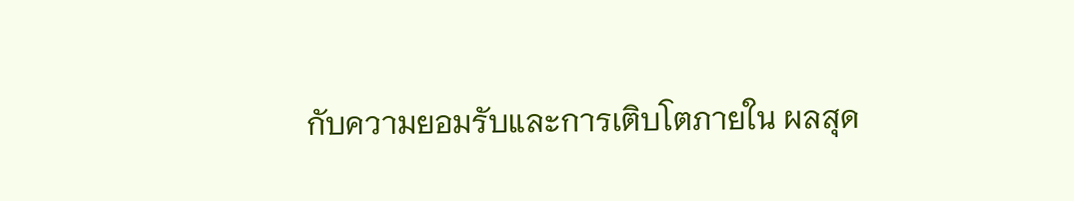กับความยอมรับและการเติบโตภายใน ผลสุด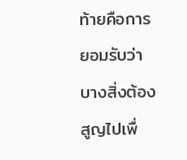ท้ายคือการยอมรับว่าบางสิ่งต้องสูญไปเพื่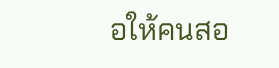อให้คนสอ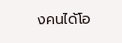งคนได้โอ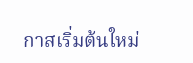กาสเริ่มต้นใหม่